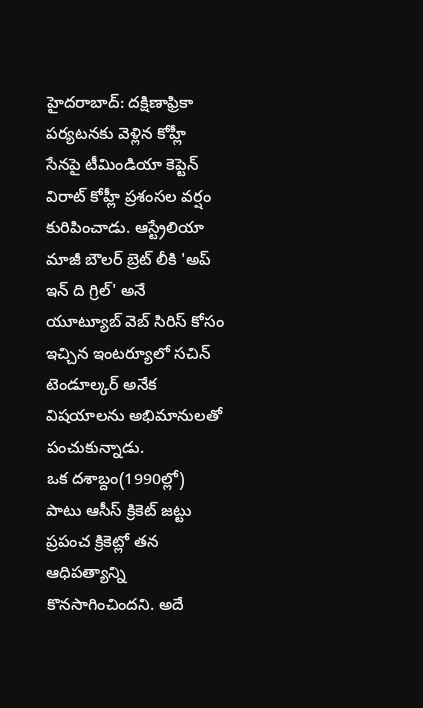హైదరాబాద్: దక్షిణాఫ్రికా పర్యటనకు వెళ్లిన కోహ్లీ సేనపై టీమిండియా కెప్టెన్ విరాట్ కోహ్లీ ప్రశంసల వర్షం కురిపించాడు. ఆస్ట్రేలియా మాజీ బౌలర్ బ్రెట్ లీకి 'అప్ ఇన్ ది గ్రిల్' అనే యూట్యూబ్ వెబ్ సిరిస్ కోసం ఇచ్చిన ఇంటర్యూలో సచిన్ టెండూల్కర్ అనేక విషయాలను అభిమానులతో పంచుకున్నాడు.
ఒక దశాబ్దం(1990ల్లో) పాటు ఆసీస్ క్రికెట్ జట్టు ప్రపంచ క్రికెట్లో తన ఆధిపత్యాన్ని కొనసాగించిందని. అదే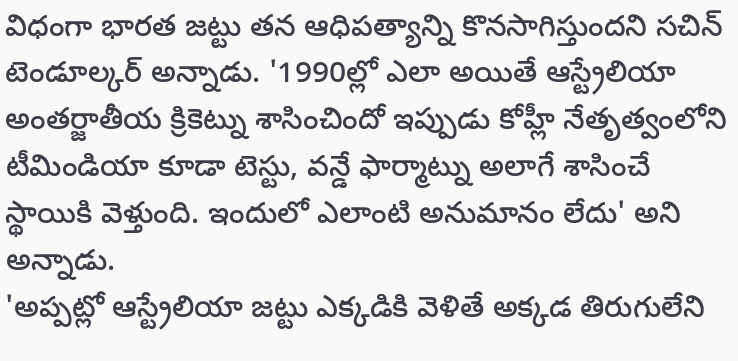విధంగా భారత జట్టు తన ఆధిపత్యాన్ని కొనసాగిస్తుందని సచిన్ టెండూల్కర్ అన్నాడు. '1990ల్లో ఎలా అయితే ఆస్ట్రేలియా అంతర్జాతీయ క్రికెట్ను శాసించిందో ఇప్పుడు కోహ్లీ నేతృత్వంలోని టీమిండియా కూడా టెస్టు, వన్డే ఫార్మాట్ను అలాగే శాసించే స్థాయికి వెళ్తుంది. ఇందులో ఎలాంటి అనుమానం లేదు' అని అన్నాడు.
'అప్పట్లో ఆస్ట్రేలియా జట్టు ఎక్కడికి వెళితే అక్కడ తిరుగులేని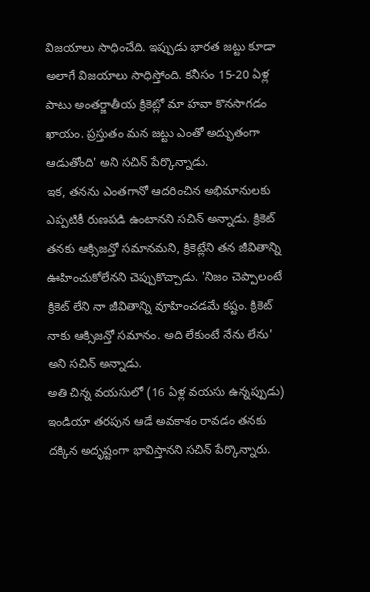విజయాలు సాధించేది. ఇప్పుడు భారత జట్టు కూడా అలాగే విజయాలు సాధిస్తోంది. కనీసం 15-20 ఏళ్ల పాటు అంతర్జాతీయ క్రికెట్లో మా హవా కొనసాగడం ఖాయం. ప్రస్తుతం మన జట్టు ఎంతో అద్భుతంగా ఆడుతోంది' అని సచిన్ పేర్కొన్నాడు.
ఇక, తనను ఎంతగానో ఆదరించిన అభిమానులకు ఎప్పటికీ రుణపడి ఉంటానని సచిన్ అన్నాడు. క్రికెట్ తనకు ఆక్సిజన్తో సమానమని, క్రికెట్లేని తన జీవితాన్ని ఊహించుకోలేనని చెప్పుకొచ్చాడు. 'నిజం చెప్పాలంటే క్రికెట్ లేని నా జీవితాన్ని వూహించడమే కష్టం. క్రికెట్ నాకు ఆక్సిజన్తో సమానం. అది లేకుంటే నేను లేను' అని సచిన్ అన్నాడు.
అతి చిన్న వయసులో (16 ఏళ్ల వయసు ఉన్నప్పుడు) ఇండియా తరపున ఆడే అవకాశం రావడం తనకు దక్కిన అదృష్టంగా భావిస్తానని సచిన్ పేర్కొన్నారు.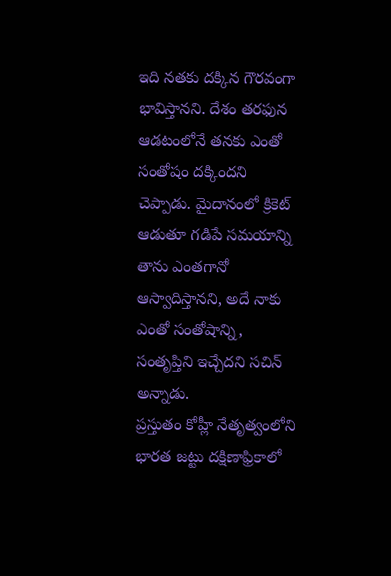ఇది నతకు దక్కిన గౌరవంగా భావిస్తానని. దేశం తరఫున ఆడటంలోనే తనకు ఎంతో సంతోషం దక్కిందని చెప్పాడు. మైదానంలో క్రికెట్ ఆడుతూ గడిపే సమయాన్ని తాను ఎంతగానో ఆస్వాదిస్తానని, అదే నాకు ఎంతో సంతోషాన్ని, సంతృప్తిని ఇచ్చేదని సచిన్ అన్నాడు.
ప్రస్తుతం కోహ్లీ నేతృత్వంలోని భారత జట్టు దక్షిణాఫ్రికాలో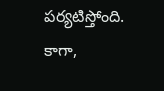పర్యటిస్తోంది. కాగా,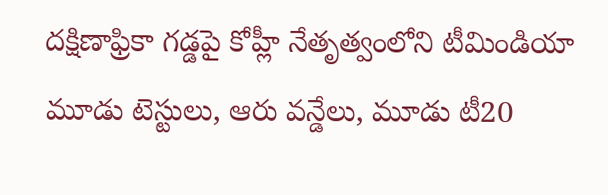దక్షిణాఫ్రికా గడ్డపై కోహ్లీ నేతృత్వంలోని టీమిండియా మూడు టెస్టులు, ఆరు వన్డేలు, మూడు టీ20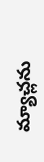మ్యాచ్లను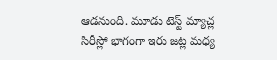ఆడనుంది. మూడు టెస్ట్ మ్యాచ్ల సిరీస్లో భాగంగా ఇరు జట్ల మధ్య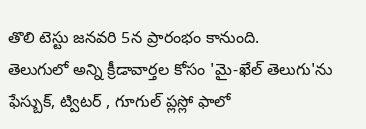తొలి టెస్టు జనవరి 5న ప్రారంభం కానుంది.
తెలుగులో అన్ని క్రీడావార్తల కోసం 'మై-ఖేల్ తెలుగు'ను ఫేస్బుక్, ట్విటర్ , గూగుల్ ప్లస్లో ఫాలో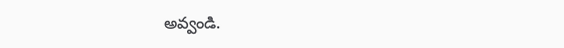అవ్వండి.